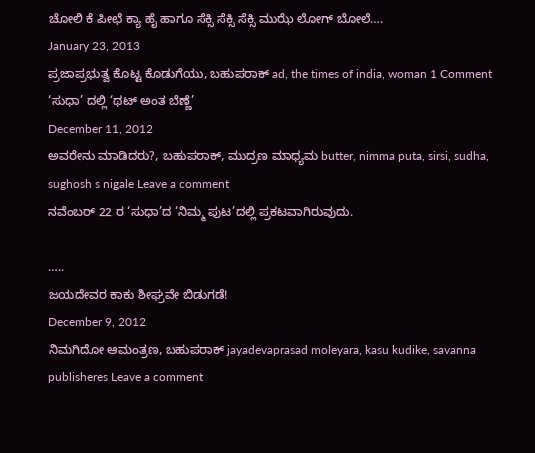ಚೋಲಿ ಕೆ ಪೀಛೆ ಕ್ಯಾ ಹೈ ಹಾಗೂ ಸೆಕ್ಸಿ ಸೆಕ್ಸಿ ಸೆಕ್ಸಿ ಮುಝೆ ಲೋಗ್ ಬೋಲೆ….
January 23, 2013
ಪ್ರಜಾಪ್ರಭುತ್ವ ಕೊಟ್ಟ ಕೊಡುಗೆಯು, ಬಹುಪರಾಕ್ ad, the times of india, woman 1 Comment
‘ಸುಧಾ’ ದಲ್ಲಿ ‘ಥಟ್ ಅಂತ ಬೆಣ್ಣೆ’
December 11, 2012
ಅವರೇನು ಮಾಡಿದರು?, ಬಹುಪರಾಕ್, ಮುದ್ರಣ ಮಾಧ್ಯಮ butter, nimma puta, sirsi, sudha, sughosh s nigale Leave a comment
ನವೆಂಬರ್ 22 ರ ‘ಸುಧಾ’ದ ‘ನಿಮ್ಮ ಪುಟ’ದಲ್ಲಿ ಪ್ರಕಟವಾಗಿರುವುದು.

…..
ಜಯದೇವರ ಕಾಕು ಶೀಘ್ರವೇ ಬಿಡುಗಡೆ!
December 9, 2012
ನಿಮಗಿದೋ ಆಮಂತ್ರಣ, ಬಹುಪರಾಕ್ jayadevaprasad moleyara, kasu kudike, savanna publisheres Leave a comment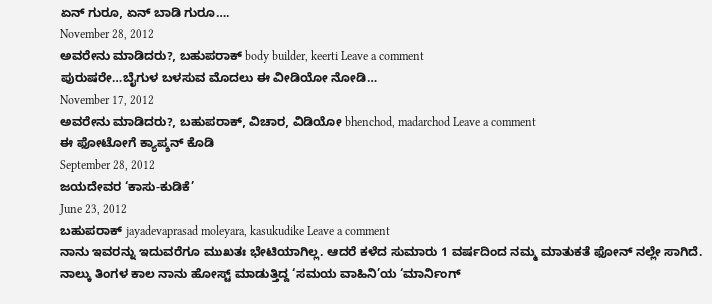ಏನ್ ಗುರೂ, ಏನ್ ಬಾಡಿ ಗುರೂ….
November 28, 2012
ಅವರೇನು ಮಾಡಿದರು?, ಬಹುಪರಾಕ್ body builder, keerti Leave a comment
ಪುರುಷರೇ…ಬೈಗುಳ ಬಳಸುವ ಮೊದಲು ಈ ವೀಡಿಯೋ ನೋಡಿ…
November 17, 2012
ಅವರೇನು ಮಾಡಿದರು?, ಬಹುಪರಾಕ್, ವಿಚಾರ, ವಿಡಿಯೋ bhenchod, madarchod Leave a comment
ಈ ಫೋಟೋಗೆ ಕ್ಯಾಪ್ಶನ್ ಕೊಡಿ
September 28, 2012
ಜಯದೇವರ ‘ಕಾಸು-ಕುಡಿಕೆ’
June 23, 2012
ಬಹುಪರಾಕ್ jayadevaprasad moleyara, kasukudike Leave a comment
ನಾನು ಇವರನ್ನು ಇದುವರೆಗೂ ಮುಖತಃ ಭೇಟಿಯಾಗಿಲ್ಲ. ಆದರೆ ಕಳೆದ ಸುಮಾರು 1 ವರ್ಷದಿಂದ ನಮ್ಮ ಮಾತುಕತೆ ಫೋನ್ ನಲ್ಲೇ ಸಾಗಿದೆ. ನಾಲ್ಕು ತಿಂಗಳ ಕಾಲ ನಾನು ಹೋಸ್ಟ್ ಮಾಡುತ್ತಿದ್ದ ‘ಸಮಯ ವಾಹಿನಿ’ಯ ‘ಮಾರ್ನಿಂಗ್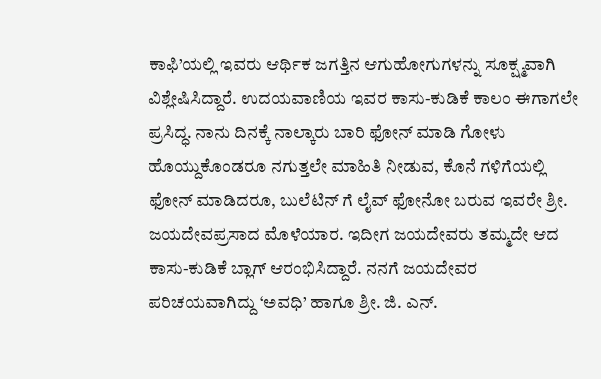ಕಾಫಿ’ಯಲ್ಲಿ ಇವರು ಆರ್ಥಿಕ ಜಗತ್ತಿನ ಆಗುಹೋಗುಗಳನ್ನು ಸೂಕ್ಷ್ಮವಾಗಿ ವಿಶ್ಲೇಷಿಸಿದ್ದಾರೆ. ಉದಯವಾಣಿಯ ಇವರ ಕಾಸು-ಕುಡಿಕೆ ಕಾಲಂ ಈಗಾಗಲೇ ಪ್ರಸಿದ್ಧ. ನಾನು ದಿನಕ್ಕೆ ನಾಲ್ಕಾರು ಬಾರಿ ಫೋನ್ ಮಾಡಿ ಗೋಳು ಹೊಯ್ದುಕೊಂಡರೂ ನಗುತ್ತಲೇ ಮಾಹಿತಿ ನೀಡುವ, ಕೊನೆ ಗಳಿಗೆಯಲ್ಲಿ ಫೋನ್ ಮಾಡಿದರೂ, ಬುಲೆಟಿನ್ ಗೆ ಲೈವ್ ಫೋನೋ ಬರುವ ಇವರೇ ಶ್ರೀ. ಜಯದೇವಪ್ರಸಾದ ಮೊಳೆಯಾರ. ಇದೀಗ ಜಯದೇವರು ತಮ್ಮದೇ ಆದ ಕಾಸು-ಕುಡಿಕೆ ಬ್ಲಾಗ್ ಆರಂಭಿಸಿದ್ದಾರೆ. ನನಗೆ ಜಯದೇವರ ಪರಿಚಯವಾಗಿದ್ದು ‘ಅವಧಿ’ ಹಾಗೂ ಶ್ರೀ. ಜಿ. ಎನ್.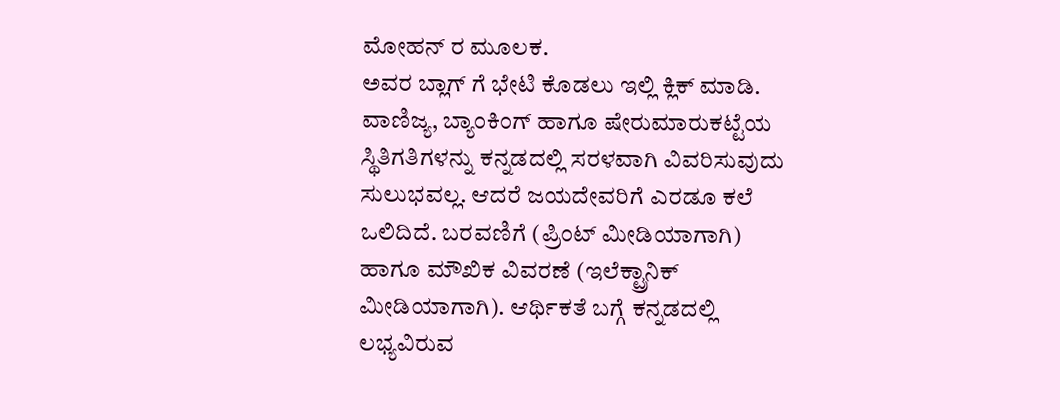ಮೋಹನ್ ರ ಮೂಲಕ.
ಅವರ ಬ್ಲಾಗ್ ಗೆ ಭೇಟಿ ಕೊಡಲು ಇಲ್ಲಿ ಕ್ಲಿಕ್ ಮಾಡಿ.
ವಾಣಿಜ್ಯ, ಬ್ಯಾಂಕಿಂಗ್ ಹಾಗೂ ಷೇರುಮಾರುಕಟ್ಟೆಯ ಸ್ಥಿತಿಗತಿಗಳನ್ನು ಕನ್ನಡದಲ್ಲಿ ಸರಳವಾಗಿ ವಿವರಿಸುವುದು ಸುಲುಭವಲ್ಲ. ಆದರೆ ಜಯದೇವರಿಗೆ ಎರಡೂ ಕಲೆ ಒಲಿದಿದೆ. ಬರವಣಿಗೆ (ಪ್ರಿಂಟ್ ಮೀಡಿಯಾಗಾಗಿ) ಹಾಗೂ ಮೌಖಿಕ ವಿವರಣೆ (ಇಲೆಕ್ಟ್ರಾನಿಕ್ ಮೀಡಿಯಾಗಾಗಿ). ಆರ್ಥಿಕತೆ ಬಗ್ಗೆ ಕನ್ನಡದಲ್ಲಿ ಲಭ್ಯವಿರುವ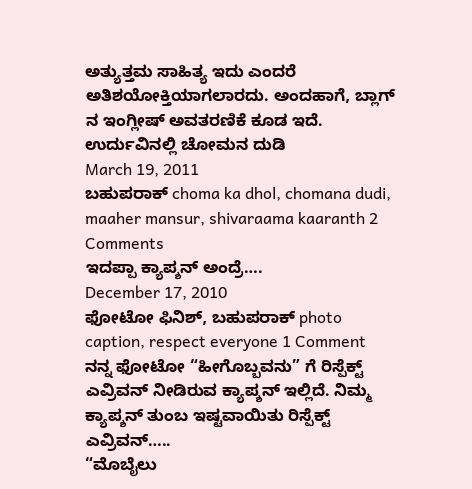ಅತ್ಯುತ್ತಮ ಸಾಹಿತ್ಯ ಇದು ಎಂದರೆ ಅತಿಶಯೋಕ್ತಿಯಾಗಲಾರದು. ಅಂದಹಾಗೆ, ಬ್ಲಾಗ್ ನ ಇಂಗ್ಲೀಷ್ ಅವತರಣಿಕೆ ಕೂಡ ಇದೆ.
ಉರ್ದುವಿನಲ್ಲಿ ಚೋಮನ ದುಡಿ
March 19, 2011
ಬಹುಪರಾಕ್ choma ka dhol, chomana dudi, maaher mansur, shivaraama kaaranth 2 Comments
ಇದಪ್ಪಾ ಕ್ಯಾಪ್ಶನ್ ಅಂದ್ರೆ….
December 17, 2010
ಫೋಟೋ ಫಿನಿಶ್, ಬಹುಪರಾಕ್ photo caption, respect everyone 1 Comment
ನನ್ನ ಫೋಟೋ “ಹೀಗೊಬ್ಬವನು” ಗೆ ರಿಸ್ಪೆಕ್ಟ್ ಎವ್ರಿವನ್ ನೀಡಿರುವ ಕ್ಯಾಪ್ಶನ್ ಇಲ್ಲಿದೆ. ನಿಮ್ಮ ಕ್ಯಾಪ್ಶನ್ ತುಂಬ ಇಷ್ಟವಾಯಿತು ರಿಸ್ಪೆಕ್ಟ್ ಎವ್ರಿವನ್…..
“ಮೊಬೈಲು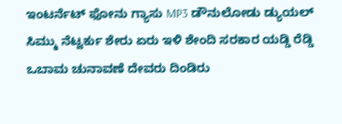ಇಂಟರ್ನೆಟ್ ಫೋನು ಗ್ಯಾಸು MP3 ಡೌನುಲೋಡು ಡ್ಯುಯಲ್ ಸಿಮ್ಮು ನೆಟ್ವರ್ಕು ಶೇರು ಏರು ಇಳಿ ಶೇಂದಿ ಸರಕಾರ ಯಡ್ಡಿ ರೆಡ್ಡಿ ಒಬಾಮ ಚುನಾವಣೆ ದೇವರು ದಿಂಡಿರು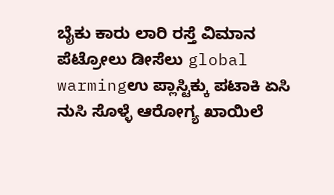ಬೈಕು ಕಾರು ಲಾರಿ ರಸ್ತೆ ವಿಮಾನ ಪೆಟ್ರೋಲು ಡೀಸೆಲು global warmingಉ ಪ್ಲಾಸ್ಟಿಕ್ಕು ಪಟಾಕಿ ಏಸಿ ನುಸಿ ಸೊಳ್ಳೆ ಆರೋಗ್ಯ ಖಾಯಿಲೆ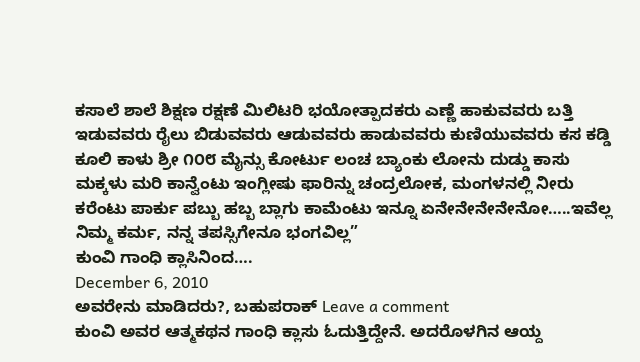ಕಸಾಲೆ ಶಾಲೆ ಶಿಕ್ಷಣ ರಕ್ಷಣೆ ಮಿಲಿಟರಿ ಭಯೋತ್ಪಾದಕರು ಎಣ್ಣೆ ಹಾಕುವವರು ಬತ್ತಿ ಇಡುವವರು ರೈಲು ಬಿಡುವವರು ಆಡುವವರು ಹಾಡುವವರು ಕುಣಿಯುವವರು ಕಸ ಕಡ್ಡಿ ಕೂಲಿ ಕಾಳು ಶ್ರೀ ೧೦೮ ಮೈನ್ಸು ಕೋರ್ಟು ಲಂಚ ಬ್ಯಾಂಕು ಲೋನು ದುಡ್ಡು ಕಾಸು ಮಕ್ಕಳು ಮರಿ ಕಾನ್ವೆಂಟು ಇಂಗ್ಲೀಷು ಫಾರಿನ್ನು ಚಂದ್ರಲೋಕ, ಮಂಗಳನಲ್ಲಿ ನೀರು ಕರೆಂಟು ಪಾರ್ಕು ಪಬ್ಬು ಹಬ್ಬ ಬ್ಲಾಗು ಕಾಮೆಂಟು ಇನ್ನೂ ಏನೇನೇನೇನೇನೋ…..ಇವೆಲ್ಲ ನಿಮ್ಮ ಕರ್ಮ, ನನ್ನ ತಪಸ್ಸಿಗೇನೂ ಭಂಗವಿಲ್ಲ”
ಕುಂವಿ ಗಾಂಧಿ ಕ್ಲಾಸಿನಿಂದ….
December 6, 2010
ಅವರೇನು ಮಾಡಿದರು?, ಬಹುಪರಾಕ್ Leave a comment
ಕುಂವಿ ಅವರ ಆತ್ಮಕಥನ ಗಾಂಧಿ ಕ್ಲಾಸು ಓದುತ್ತಿದ್ದೇನೆ. ಅದರೊಳಗಿನ ಆಯ್ದ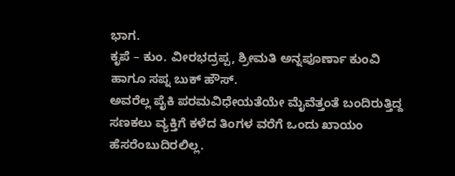ಭಾಗ.
ಕೃಪೆ – ಕುಂ. ವೀರಭದ್ರಪ್ಪ, ಶ್ರೀಮತಿ ಅನ್ನಪೂರ್ಣಾ ಕುಂವಿ ಹಾಗೂ ಸಪ್ನ ಬುಕ್ ಹೌಸ್.
ಅವರೆಲ್ಲ ಪೈಕಿ ಪರಮವಿಧೇಯತೆಯೇ ಮೈವೆತ್ತಂತೆ ಬಂದಿರುತ್ತಿದ್ದ ಸಣಕಲು ವ್ಯಕ್ತಿಗೆ ಕಳೆದ ತಿಂಗಳ ವರೆಗೆ ಒಂದು ಖಾಯಂ ಹೆಸರೆಂಬುದಿರಲಿಲ್ಲ.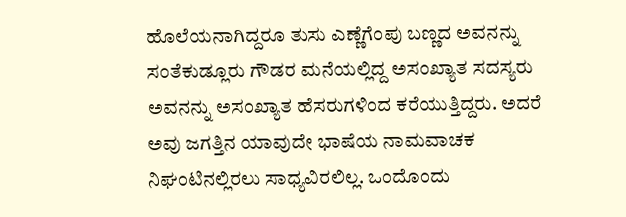ಹೊಲೆಯನಾಗಿದ್ದರೂ ತುಸು ಎಣ್ಣೆಗೆಂಪು ಬಣ್ಣದ ಅವನನ್ನು ಸಂತೆಕುಡ್ಲೂರು ಗೌಡರ ಮನೆಯಲ್ಲಿದ್ದ ಅಸಂಖ್ಯಾತ ಸದಸ್ಯರು ಅವನನ್ನು ಅಸಂಖ್ಯಾತ ಹೆಸರುಗಳಿಂದ ಕರೆಯುತ್ತಿದ್ದರು. ಅದರೆ ಅವು ಜಗತ್ತಿನ ಯಾವುದೇ ಭಾಷೆಯ ನಾಮವಾಚಕ ನಿಘಂಟಿನಲ್ಲಿರಲು ಸಾಧ್ಯವಿರಲಿಲ್ಲ. ಒಂದೊಂದು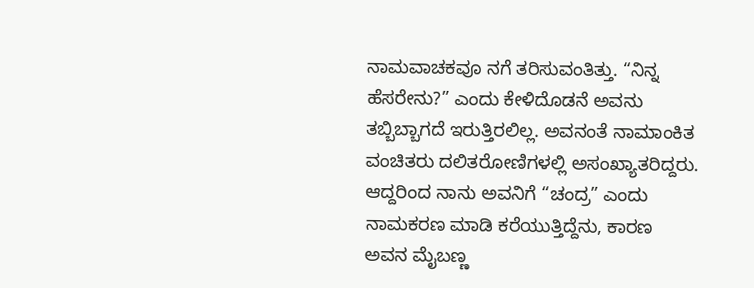ನಾಮವಾಚಕವೂ ನಗೆ ತರಿಸುವಂತಿತ್ತು. “ನಿನ್ನ ಹೆಸರೇನು?” ಎಂದು ಕೇಳಿದೊಡನೆ ಅವನು ತಬ್ಬಿಬ್ಬಾಗದೆ ಇರುತ್ತಿರಲಿಲ್ಲ. ಅವನಂತೆ ನಾಮಾಂಕಿತ ವಂಚಿತರು ದಲಿತರೋಣಿಗಳಲ್ಲಿ ಅಸಂಖ್ಯಾತರಿದ್ದರು. ಆದ್ದರಿಂದ ನಾನು ಅವನಿಗೆ “ಚಂದ್ರ” ಎಂದು ನಾಮಕರಣ ಮಾಡಿ ಕರೆಯುತ್ತಿದ್ದೆನು, ಕಾರಣ ಅವನ ಮೈಬಣ್ಣ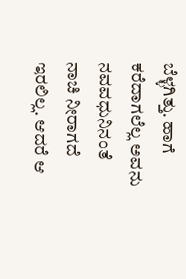ಬೆಳ್ಳಗಿತ್ತು. ಹಾಗೆ ಕರೆದಾಗಲೆಲ್ಲ ಅವನು ನವವಧುನಿನಂತೆ ನಾಚಿ ನೀರಾಗದೆ ಇರಲಿಲ್ಲ. ಆದರೆ ಆ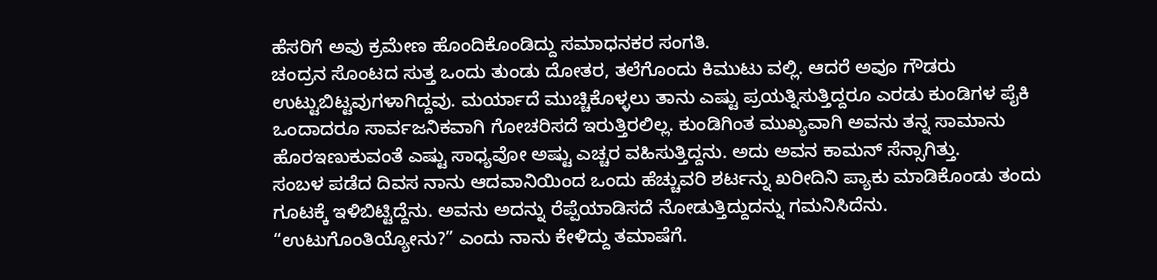ಹೆಸರಿಗೆ ಅವು ಕ್ರಮೇಣ ಹೊಂದಿಕೊಂಡಿದ್ದು ಸಮಾಧನಕರ ಸಂಗತಿ.
ಚಂದ್ರನ ಸೊಂಟದ ಸುತ್ತ ಒಂದು ತುಂಡು ದೋತರ, ತಲೆಗೊಂದು ಕಿಮುಟು ವಲ್ಲಿ. ಆದರೆ ಅವೂ ಗೌಡರು ಉಟ್ಟುಬಿಟ್ಟವುಗಳಾಗಿದ್ದವು. ಮರ್ಯಾದೆ ಮುಚ್ಚಿಕೊಳ್ಳಲು ತಾನು ಎಷ್ಟು ಪ್ರಯತ್ನಿಸುತ್ತಿದ್ದರೂ ಎರಡು ಕುಂಡಿಗಳ ಪೈಕಿ ಒಂದಾದರೂ ಸಾರ್ವಜನಿಕವಾಗಿ ಗೋಚರಿಸದೆ ಇರುತ್ತಿರಲಿಲ್ಲ. ಕುಂಡಿಗಿಂತ ಮುಖ್ಯವಾಗಿ ಅವನು ತನ್ನ ಸಾಮಾನು ಹೊರಇಣುಕುವಂತೆ ಎಷ್ಟು ಸಾಧ್ಯವೋ ಅಷ್ಟು ಎಚ್ಚರ ವಹಿಸುತ್ತಿದ್ದನು. ಅದು ಅವನ ಕಾಮನ್ ಸೆನ್ಸಾಗಿತ್ತು.
ಸಂಬಳ ಪಡೆದ ದಿವಸ ನಾನು ಆದವಾನಿಯಿಂದ ಒಂದು ಹೆಚ್ಚುವರಿ ಶರ್ಟನ್ನು ಖರೀದಿನಿ ಪ್ಯಾಕು ಮಾಡಿಕೊಂಡು ತಂದು ಗೂಟಕ್ಕೆ ಇಳಿಬಿಟ್ಟಿದ್ದೆನು. ಅವನು ಅದನ್ನು ರೆಪ್ಪೆಯಾಡಿಸದೆ ನೋಡುತ್ತಿದ್ದುದನ್ನು ಗಮನಿಸಿದೆನು. “ಉಟುಗೊಂತಿಯ್ಯೋನು?” ಎಂದು ನಾನು ಕೇಳಿದ್ದು ತಮಾಷೆಗೆ.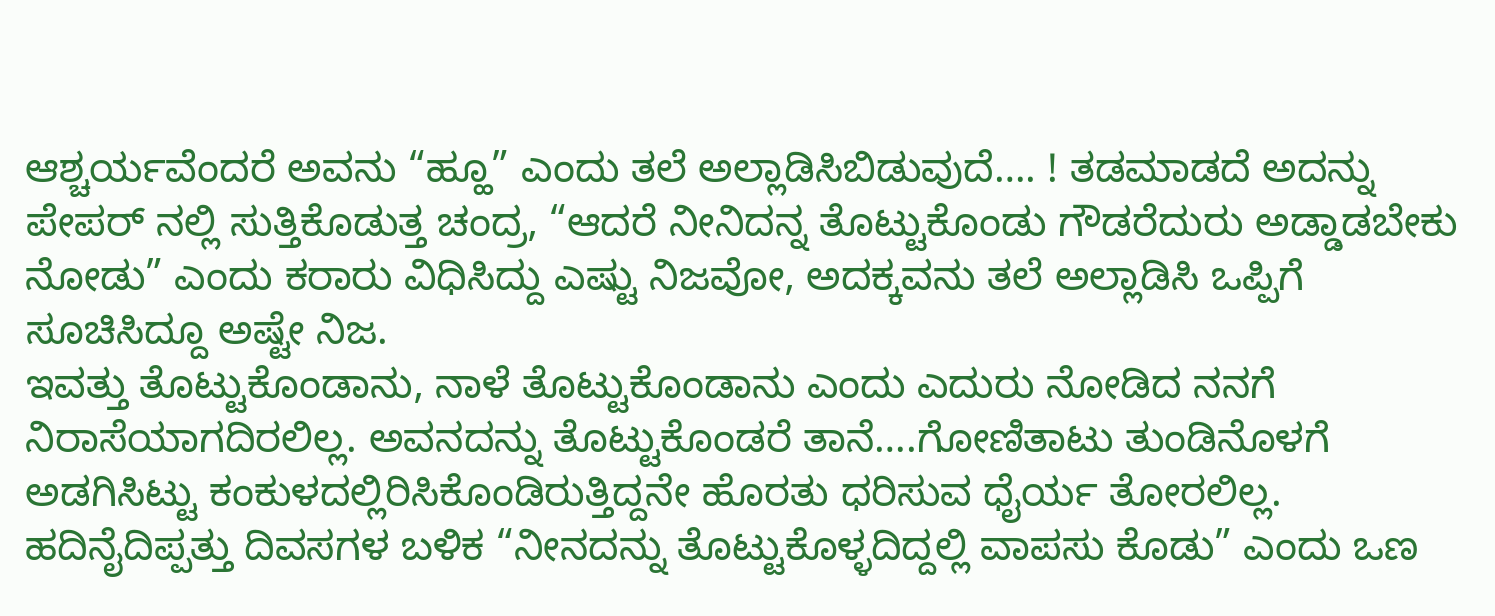ಆಶ್ಚರ್ಯವೆಂದರೆ ಅವನು “ಹ್ಹೂ” ಎಂದು ತಲೆ ಅಲ್ಲಾಡಿಸಿಬಿಡುವುದೆ…. ! ತಡಮಾಡದೆ ಅದನ್ನು ಪೇಪರ್ ನಲ್ಲಿ ಸುತ್ತಿಕೊಡುತ್ತ ಚಂದ್ರ, “ಆದರೆ ನೀನಿದನ್ನ ತೊಟ್ಟುಕೊಂಡು ಗೌಡರೆದುರು ಅಡ್ಡಾಡಬೇಕು ನೋಡು” ಎಂದು ಕರಾರು ವಿಧಿಸಿದ್ದು ಎಷ್ಟು ನಿಜವೋ, ಅದಕ್ಕವನು ತಲೆ ಅಲ್ಲಾಡಿಸಿ ಒಪ್ಪಿಗೆ ಸೂಚಿಸಿದ್ದೂ ಅಷ್ಟೇ ನಿಜ.
ಇವತ್ತು ತೊಟ್ಟುಕೊಂಡಾನು, ನಾಳೆ ತೊಟ್ಟುಕೊಂಡಾನು ಎಂದು ಎದುರು ನೋಡಿದ ನನಗೆ ನಿರಾಸೆಯಾಗದಿರಲಿಲ್ಲ. ಅವನದನ್ನು ತೊಟ್ಟುಕೊಂಡರೆ ತಾನೆ….ಗೋಣಿತಾಟು ತುಂಡಿನೊಳಗೆ ಅಡಗಿಸಿಟ್ಟು ಕಂಕುಳದಲ್ಲಿರಿಸಿಕೊಂಡಿರುತ್ತಿದ್ದನೇ ಹೊರತು ಧರಿಸುವ ಧೈರ್ಯ ತೋರಲಿಲ್ಲ. ಹದಿನೈದಿಪ್ಪತ್ತು ದಿವಸಗಳ ಬಳಿಕ “ನೀನದನ್ನು ತೊಟ್ಟುಕೊಳ್ಳದಿದ್ದಲ್ಲಿ ವಾಪಸು ಕೊಡು” ಎಂದು ಒಣ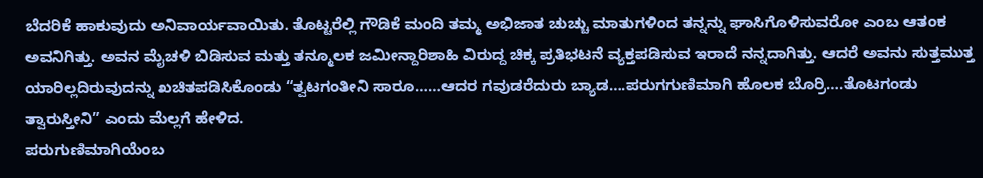ಬೆದರಿಕೆ ಹಾಕುವುದು ಅನಿವಾರ್ಯವಾಯಿತು. ತೊಟ್ಟರೆಲ್ಲಿ ಗೌಡಿಕೆ ಮಂದಿ ತಮ್ಮ ಅಭಿಜಾತ ಚುಚ್ಚು ಮಾತುಗಳಿಂದ ತನ್ನನ್ನು ಘಾಸಿಗೊಳಿಸುವರೋ ಎಂಬ ಆತಂಕ ಅವನಿಗಿತ್ತು. ಅವನ ಮೈಚಳಿ ಬಿಡಿಸುವ ಮತ್ತು ತನ್ಮೂಲಕ ಜಮೀನ್ದಾರಿಶಾಹಿ ವಿರುದ್ದ ಚಿಕ್ಕ ಪ್ರತಿಭಟನೆ ವ್ಯಕ್ತಪಡಿಸುವ ಇರಾದೆ ನನ್ನದಾಗಿತ್ತು. ಆದರೆ ಅವನು ಸುತ್ತಮುತ್ತ ಯಾರಿಲ್ಲದಿರುವುದನ್ನು ಖಚಿತಪಡಿಸಿಕೊಂಡು “ತ್ವಟಗಂತೀನಿ ಸಾರೂ……ಆದರ ಗವುಡರೆದುರು ಬ್ಯಾಡ….ಪರುಗಗುಣಿಮಾಗಿ ಹೊಲಕ ಬೊರ್ರಿ….ತೊಟಗಂಡು ತ್ವಾರುಸ್ತೀನಿ” ಎಂದು ಮೆಲ್ಲಗೆ ಹೇಳಿದ.
ಪರುಗುಣಿಮಾಗಿಯೆಂಬ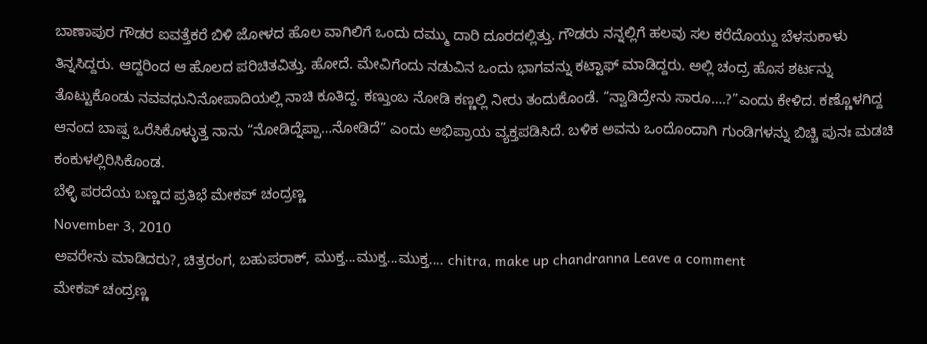ಬಾಣಾಪುರ ಗೌಡರ ಐವತ್ತೆಕರೆ ಬಿಳಿ ಜೋಳದ ಹೊಲ ವಾಗಿಲಿಗೆ ಒಂದು ದಮ್ಮು ದಾರಿ ದೂರದಲ್ಲಿತ್ತು. ಗೌಡರು ನನ್ನಲ್ಲಿಗೆ ಹಲವು ಸಲ ಕರೆದೊಯ್ದು ಬೆಳಸುಕಾಳು ತಿನ್ನಸಿದ್ದರು. ಆದ್ದರಿಂದ ಆ ಹೊಲದ ಪರಿಚಿತವಿತ್ತು. ಹೋದೆ. ಮೇವಿಗೆಂದು ನಡುವಿನ ಒಂದು ಭಾಗವನ್ನು ಕಟ್ಟಾಫ್ ಮಾಡಿದ್ದರು. ಅಲ್ಲಿ ಚಂದ್ರ ಹೊಸ ಶರ್ಟನ್ನು ತೊಟ್ಟುಕೊಂಡು ನವವಧುನಿನೋಪಾದಿಯಲ್ಲಿ ನಾಚಿ ಕೂತಿದ್ದ. ಕಣ್ತುಂಬ ನೋಡಿ ಕಣ್ಣಲ್ಲಿ ನೀರು ತಂದುಕೊಂಡೆ. “ನ್ವಾಡಿದ್ರೇನು ಸಾರೂ….?”ಎಂದು ಕೇಳಿದ. ಕಣ್ಣೊಳಗಿದ್ದ ಆನಂದ ಬಾಷ್ಪ ಒರೆಸಿಕೊಳ್ಳುತ್ತ ನಾನು “ನೋಡಿದ್ನೆಪ್ಪಾ…ನೋಡಿದೆ” ಎಂದು ಅಭಿಪ್ರಾಯ ವ್ಯಕ್ತಪಡಿಸಿದೆ. ಬಳಿಕ ಅವನು ಒಂದೊಂದಾಗಿ ಗುಂಡಿಗಳನ್ನು ಬಿಚ್ಚಿ ಪುನಃ ಮಡಚಿ ಕಂಕುಳಲ್ಲಿರಿಸಿಕೊಂಡ.
ಬೆಳ್ಳಿ ಪರದೆಯ ಬಣ್ಣದ ಪ್ರತಿಭೆ ಮೇಕಪ್ ಚಂದ್ರಣ್ಣ
November 3, 2010
ಅವರೇನು ಮಾಡಿದರು?, ಚಿತ್ರರಂಗ, ಬಹುಪರಾಕ್, ಮುಕ್ತ...ಮುಕ್ತ...ಮುಕ್ತ.... chitra, make up chandranna Leave a comment
ಮೇಕಪ್ ಚಂದ್ರಣ್ಣ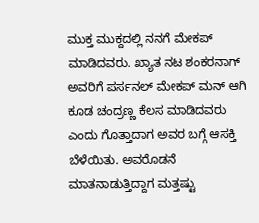ಮುಕ್ತ ಮುಕ್ದದಲ್ಲಿ ನನಗೆ ಮೇಕಪ್ ಮಾಡಿದವರು. ಖ್ಯಾತ ನಟ ಶಂಕರನಾಗ್ ಅವರಿಗೆ ಪರ್ಸನಲ್ ಮೇಕಪ್ ಮನ್ ಆಗಿ ಕೂಡ ಚಂದ್ರಣ್ಣ ಕೆಲಸ ಮಾಡಿದವರು ಎಂದು ಗೊತ್ತಾದಾಗ ಅವರ ಬಗ್ಗೆ ಆಸಕ್ತಿ ಬೆಳೆಯಿತು. ಅವರೊಡನೆ ಮಾತನಾಡುತ್ತಿದ್ದಾಗ ಮತ್ತಷ್ಟು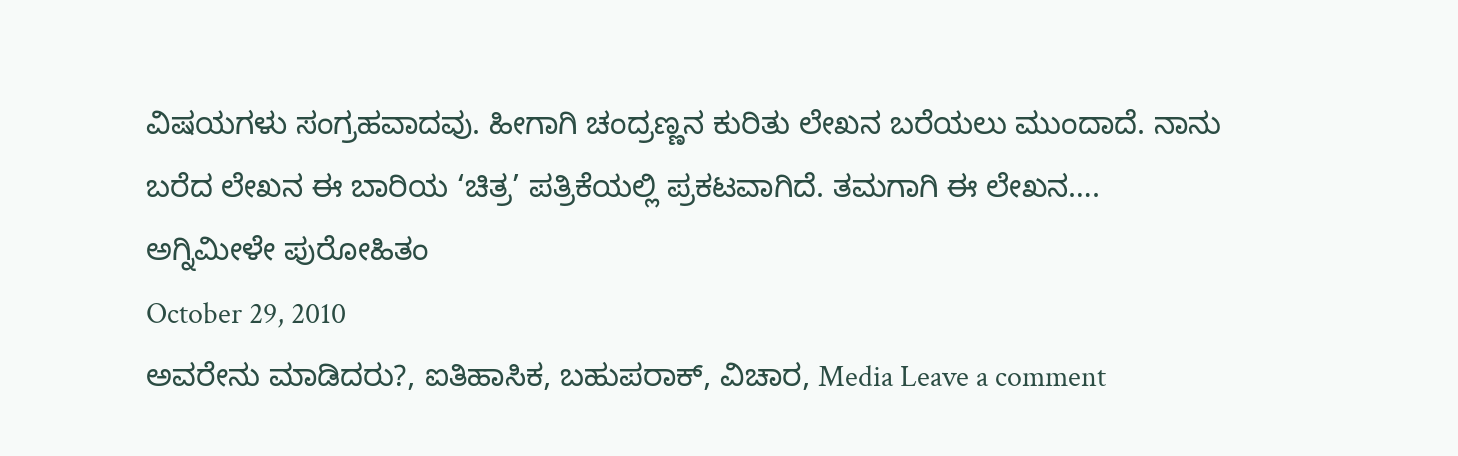ವಿಷಯಗಳು ಸಂಗ್ರಹವಾದವು. ಹೀಗಾಗಿ ಚಂದ್ರಣ್ಣನ ಕುರಿತು ಲೇಖನ ಬರೆಯಲು ಮುಂದಾದೆ. ನಾನು ಬರೆದ ಲೇಖನ ಈ ಬಾರಿಯ ‘ಚಿತ್ರ’ ಪತ್ರಿಕೆಯಲ್ಲಿ ಪ್ರಕಟವಾಗಿದೆ. ತಮಗಾಗಿ ಈ ಲೇಖನ….
ಅಗ್ನಿಮೀಳೇ ಪುರೋಹಿತಂ
October 29, 2010
ಅವರೇನು ಮಾಡಿದರು?, ಐತಿಹಾಸಿಕ, ಬಹುಪರಾಕ್, ವಿಚಾರ, Media Leave a comment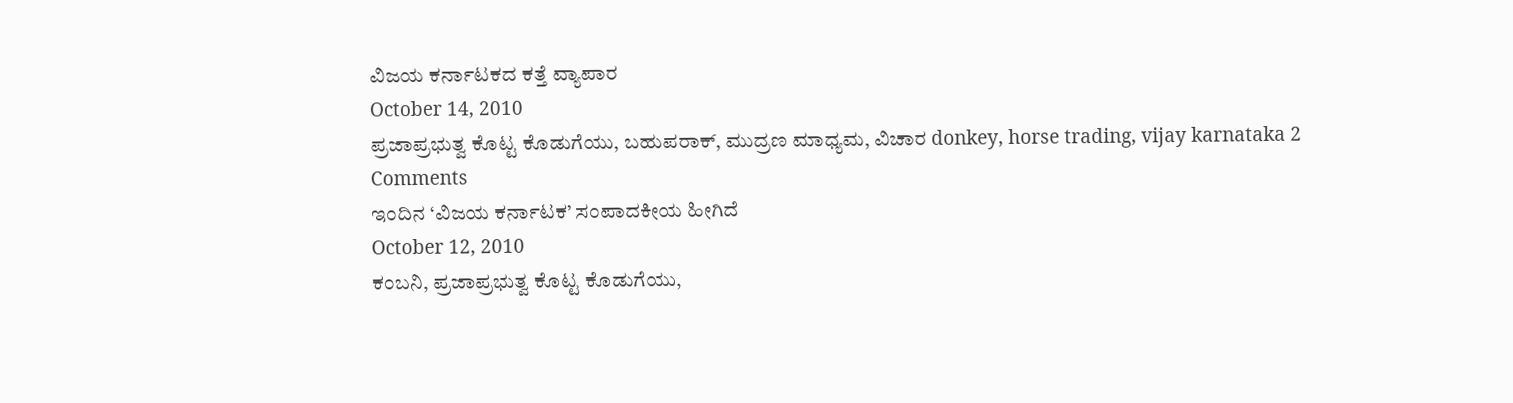ವಿಜಯ ಕರ್ನಾಟಕದ ಕತ್ತೆ ವ್ಯಾಪಾರ
October 14, 2010
ಪ್ರಜಾಪ್ರಭುತ್ವ ಕೊಟ್ಟ ಕೊಡುಗೆಯು, ಬಹುಪರಾಕ್, ಮುದ್ರಣ ಮಾಧ್ಯಮ, ವಿಚಾರ donkey, horse trading, vijay karnataka 2 Comments
ಇಂದಿನ ‘ವಿಜಯ ಕರ್ನಾಟಕ’ ಸಂಪಾದಕೀಯ ಹೀಗಿದೆ
October 12, 2010
ಕಂಬನಿ, ಪ್ರಜಾಪ್ರಭುತ್ವ ಕೊಟ್ಟ ಕೊಡುಗೆಯು,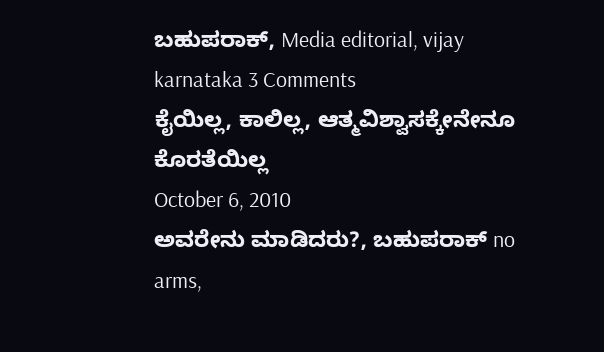ಬಹುಪರಾಕ್, Media editorial, vijay karnataka 3 Comments
ಕೈಯಿಲ್ಲ, ಕಾಲಿಲ್ಲ, ಆತ್ಮವಿಶ್ವಾಸಕ್ಕೇನೇನೂ ಕೊರತೆಯಿಲ್ಲ
October 6, 2010
ಅವರೇನು ಮಾಡಿದರು?, ಬಹುಪರಾಕ್ no arms,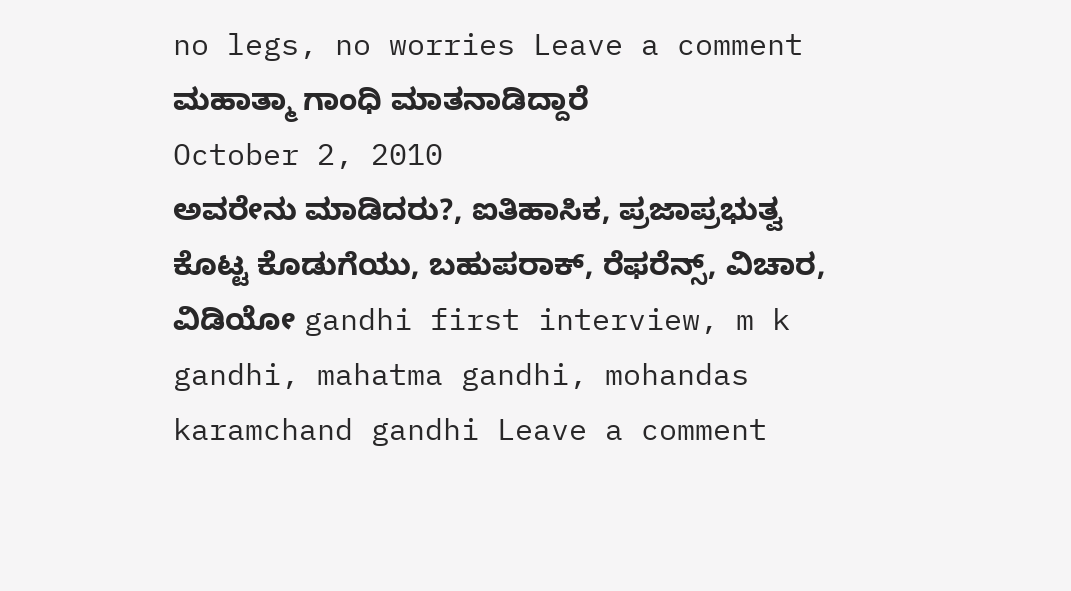no legs, no worries Leave a comment
ಮಹಾತ್ಮಾ ಗಾಂಧಿ ಮಾತನಾಡಿದ್ದಾರೆ
October 2, 2010
ಅವರೇನು ಮಾಡಿದರು?, ಐತಿಹಾಸಿಕ, ಪ್ರಜಾಪ್ರಭುತ್ವ ಕೊಟ್ಟ ಕೊಡುಗೆಯು, ಬಹುಪರಾಕ್, ರೆಫರೆನ್ಸ್, ವಿಚಾರ, ವಿಡಿಯೋ gandhi first interview, m k gandhi, mahatma gandhi, mohandas karamchand gandhi Leave a comment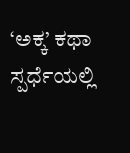‘ಅಕ್ಕ’ ಕಥಾ ಸ್ಪರ್ಧೆಯಲ್ಲಿ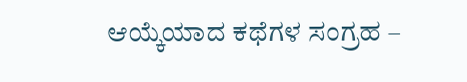ಆಯ್ಕೆಯಾದ ಕಥೆಗಳ ಸಂಗ್ರಹ –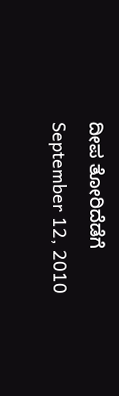ದೀಪ ತೋರಿದೆಡೆಗೆ
September 12, 2010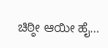ಚಿಠ್ಠೀ ಆಯೀ ಹೈ…